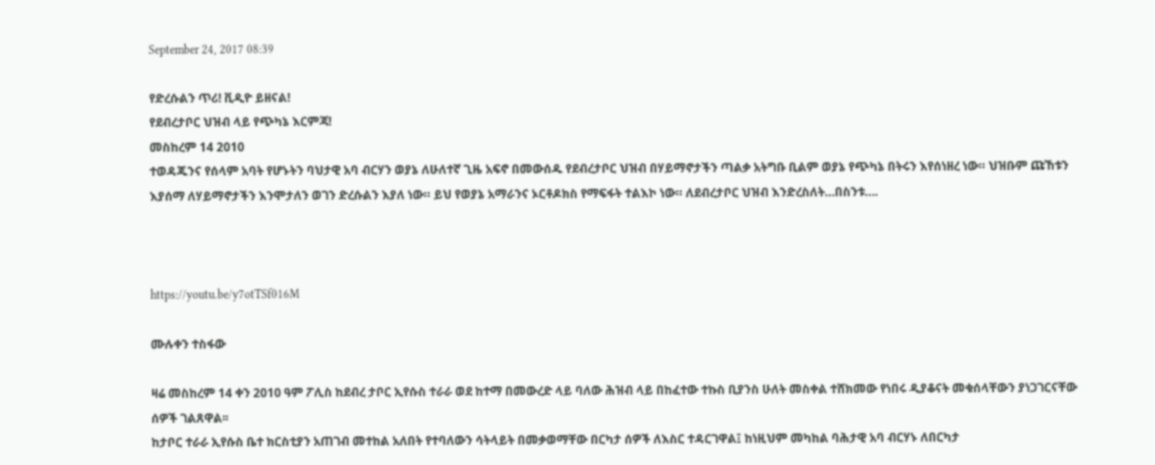September 24, 2017 08:39

የድረሱልን ጥሪ! ቪዲዮ ይዘናል!
የደብረታቦር ህዝብ ላይ የጭካኔ እርምጃ!
መስከረም 14 2010
ተወዳጁንና የሰላም አባት የሆኑትን ባህታዊ አባ ብርሃን ወያኔ ለሁለተኛ ጊዜ አፍኖ በመውሰዱ የደብረታቦር ህዝብ በሃይማኖታችን ጣልቃ አትግቡ ቢልም ወያኔ የጭካኔ በትሩን እየሰነዘረ ነው። ህዝቡም ጩኸቱን እያሰማ ለሃይማኖታችን እንሞታለን ወገን ድረሱልን እያለ ነው። ይህ የወያኔ አማራንና ኦርቶዶክስ የማፍፋት ተልእኮ ነው። ለደብረታቦር ህዝብ እንድረስለት…በስንቱ….



https://youtu.be/y7otTSf016M

ሙሉቀን ተስፋው

ዛሬ መስከረም 14 ቀን 2010 ዓም ፖሊስ ከደብረ ታቦር ኢየሱስ ተራራ ወደ ከተማ በመውረድ ላይ ባለው ሕዝብ ላይ በከፈተው ተኩስ ቢያንስ ሁለት መስቀል ተሸክመው የነበሩ ዲያቆናት መቁሰላቸውን ያነጋገርናቸው ሰዎች ገልጸዋል፡፡
ከታቦር ተራራ ኢየሱስ ቤተ ክርስቲያን አጠገብ መተከል አለበት የተባለውን ሳትላይት በመቃወማቸው በርካታ ሰዎች ለእስር ተዳርገዋል፤ ከነዚህም መካከል ባሕታዊ አባ ብርሃኑ ለበርካታ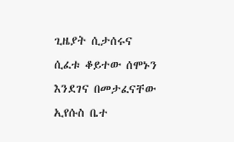ጊዜያት ሲታሰሩና ሲፈቱ ቆይተው ሰሞኑን እንደገና በመታፈናቸው ኢየሱስ ቤተ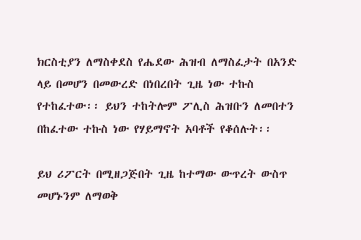ክርስቲያን ለማስቀደስ የሔደው ሕዝብ ለማስፈታት በአንድ ላይ በመሆን በመውረድ በነበረበት ጊዜ ነው ተኩስ የተከፈተው፡፡ ይህን ተከትሎም ፖሊስ ሕዝቡን ለመበተን በከፈተው ተኩስ ነው የሃይማኖት አባቶች የቆሰሉት፡፡

ይህ ሪፖርት በሚዘጋጅበት ጊዜ ከተማው ውጥረት ውስጥ መሆኑንም ለማወቅ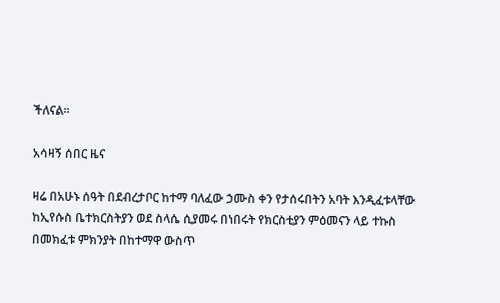ችለናል፡፡

አሳዛኝ ሰበር ዜና

ዛሬ በአሁኑ ሰዓት በደብረታቦር ከተማ ባለፈው ኃሙስ ቀን የታሰሩበትን አባት እንዲፈቱላቸው ከኢየሱስ ቤተክርስትያን ወደ ስላሴ ሲያመሩ በነበሩት የክርስቲያን ምዕመናን ላይ ተኩስ በመክፈቱ ምክንያት በከተማዋ ውስጥ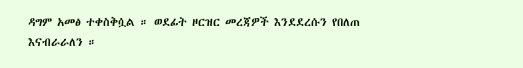ዳግም አመፅ ተቀስቅሷል ። ወደፊት ዞርዝር መረጃዎች እንደደረሱን የበለጠ እናብራራለን ።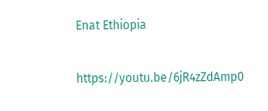Enat Ethiopia

https://youtu.be/6jR4zZdAmp0